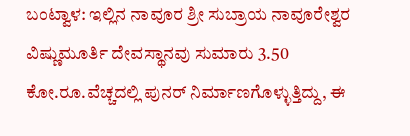ಬಂಟ್ವಾಳ: ಇಲ್ಲಿನ ನಾವೂರ ಶ್ರೀ ಸುಬ್ರಾಯ ನಾವೂರೇಶ್ವರ ವಿಷ್ಣುಮೂರ್ತಿ ದೇವಸ್ಥಾನವು ಸುಮಾರು 3.50 ಕೋ.ರೂ.ವೆಚ್ಚದಲ್ಲಿ ಪುನರ್ ನಿರ್ಮಾಣಗೊಳ್ಳುತ್ತಿದ್ದು, ಈ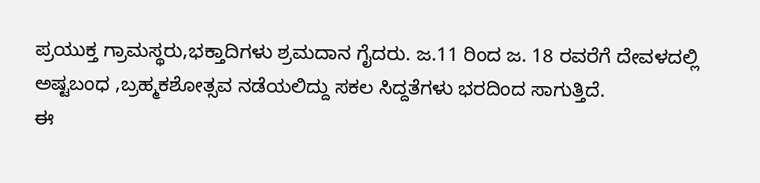ಪ್ರಯುಕ್ತ ಗ್ರಾಮಸ್ಥರು,ಭಕ್ತಾದಿಗಳು ಶ್ರಮದಾನ ಗೈದರು. ಜ.11 ರಿಂದ ಜ. 18 ರವರೆಗೆ ದೇವಳದಲ್ಲಿ ಅಷ್ಟಬಂಧ ,ಬ್ರಹ್ಮಕಶೋತ್ಸವ ನಡೆಯಲಿದ್ದು ಸಕಲ ಸಿದ್ದತೆಗಳು ಭರದಿಂದ ಸಾಗುತ್ತಿದೆ.
ಈ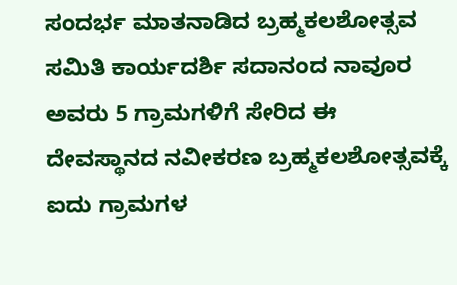ಸಂದರ್ಭ ಮಾತನಾಡಿದ ಬ್ರಹ್ಮಕಲಶೋತ್ಸವ ಸಮಿತಿ ಕಾರ್ಯದರ್ಶಿ ಸದಾನಂದ ನಾವೂರ ಅವರು 5 ಗ್ರಾಮಗಳಿಗೆ ಸೇರಿದ ಈ ದೇವಸ್ಥಾನದ ನವೀಕರಣ ಬ್ರಹ್ಮಕಲಶೋತ್ಸವಕ್ಕೆ ಐದು ಗ್ರಾಮಗಳ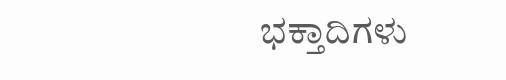ಭಕ್ತಾದಿಗಳು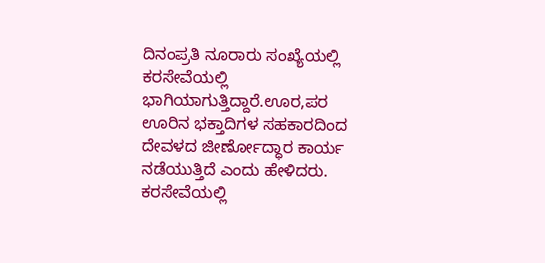ದಿನಂಪ್ರತಿ ನೂರಾರು ಸಂಖ್ಯೆಯಲ್ಲಿ ಕರಸೇವೆಯಲ್ಲಿ ಭಾಗಿಯಾಗುತ್ತಿದ್ದಾರೆ.ಊರ,ಪರ ಊರಿನ ಭಕ್ತಾದಿಗಳ ಸಹಕಾರದಿಂದ ದೇವಳದ ಜೀರ್ಣೋದ್ಧಾರ ಕಾರ್ಯ ನಡೆಯುತ್ತಿದೆ ಎಂದು ಹೇಳಿದರು. ಕರಸೇವೆಯಲ್ಲಿ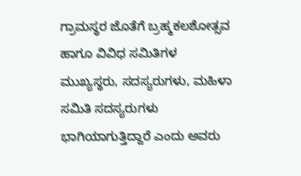ಗ್ರಾಮಸ್ಥರ ಜೊತೆಗೆ ಬ್ರಹ್ಮಕಲಶೋತ್ಸವ ಹಾಗೂ ವಿವಿಧ ಸಮಿತಿಗಳ ಮುಖ್ಯಸ್ಥರು, ಸದಸ್ಯರುಗಳು, ಮಹಿಳಾ ಸಮಿತಿ ಸದಸ್ಯರುಗಳು ಭಾಗಿಯಾಗುತ್ತಿದ್ದಾರೆ ಎಂದು ಅವರು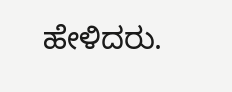ಹೇಳಿದರು.